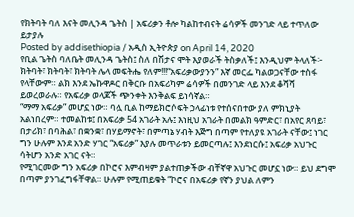የክትባት ባለ እናት መሊንዳ ጌትስ | አፍሪቃን ቶሎ ካልከተብናት ሬሳዎች መንገድ ላይ ተጥለው ይታያሉ
Posted by addisethiopia / አዲስ ኢትዮጵያ on April 14, 2020
የቢል ጌትስ ባለቤት መሊንዳ ጌትስ፤ ስለ በሽታና ሞት እያወራች ትስቃለች፤ እንዲህም ትላለች፦
ክትባት፣ ክትባት፣ ክትባት ሌላ መፍትሔ የለም!!!“አፍሪቃውያንን” እኛ መርፌ ካልወጋናቸው ተስፋ የላቸውም። ልክ እንደ ኤኩዋዶር በቅርቡ በአፍሪካም ሬሳዎች በመንገድ ላይ እንደ ቆሻሻ ይወረወራሉ። የአፍሪቃ ወላጆች ጭንቀት እንቅልፍ ይነሳኛል።
“ማማ አፍሪቃ” መሆኗ ነው። ባሏ ቢል ከማይክሮሶፍት ኃላፊነቱ የተሰናበተው ያለ ምክኒያት አልነበረም። ተመልከቱ፤ በአፍሪቃ 54 አገራት አሉ፤ እነዚህ አገራት በመልክ ዓምድር፣ በአየር ጸባይ፣ በታሪክ፣ በባሕል፣ በቋንቋ፣ በሃይማኖት፣ በምጣኔ ሃብት እጅግ በጣም የተለያዩ አገራት ናቸው፤ ነገር ግን ሁሉም እንደ አንድ ሃገር “አፍሪቃ” እያሉ መጥራቱን ይመርጣሉ፤ እንደነርሱ፤ አፍሪቃ አህጉር ሳትሆን አንድ አገር ናት።
የሚገርመው ግን አፍሪቃ በኮሮና እምብዛም ያልተጠቃችው ብቸኛዋ አህጉር መሆኗ ነው። ይህ ደግሞ በጣም ያንገፈግፋቸዋል። ሁሉም የሚጠይቁት “ኮሮና በአፍሪቃ የኛን ያህል ለምን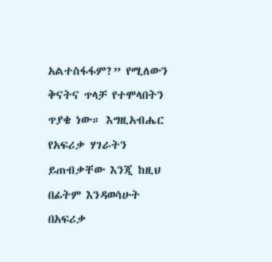አልተስፋፋም?” የሚለውን ቅናትና ጥላቻ የተሞላበትን ጥያቄ ነው። እግዚአብሔር የአፍሪቃ ሃገራትን ይጠብቃቸው እንጂ ከዚህ በፊትም እንዳወሳሁት በአፍሪቃ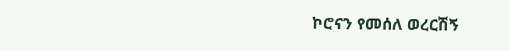ኮሮናን የመሰለ ወረርሽኝ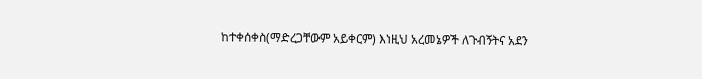ከተቀሰቀስ(ማድረጋቸውም አይቀርም) እነዚህ አረመኔዎች ለጉብኝትና አደን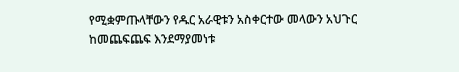የሚቋምጡላቸውን የዱር አራዊቱን አስቀርተው መላውን አህጉር ከመጨፍጨፍ እንደማያመነቱ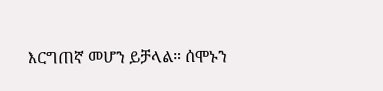እርግጠኛ መሆን ይቻላል። ሰሞኑን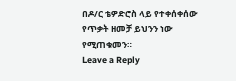በዶ/ር ቴዎድሮስ ላይ የተቀሰቀሰው የጥቃት ዘመቻ ይህንን ነው የሚጠቁመን።
Leave a Reply